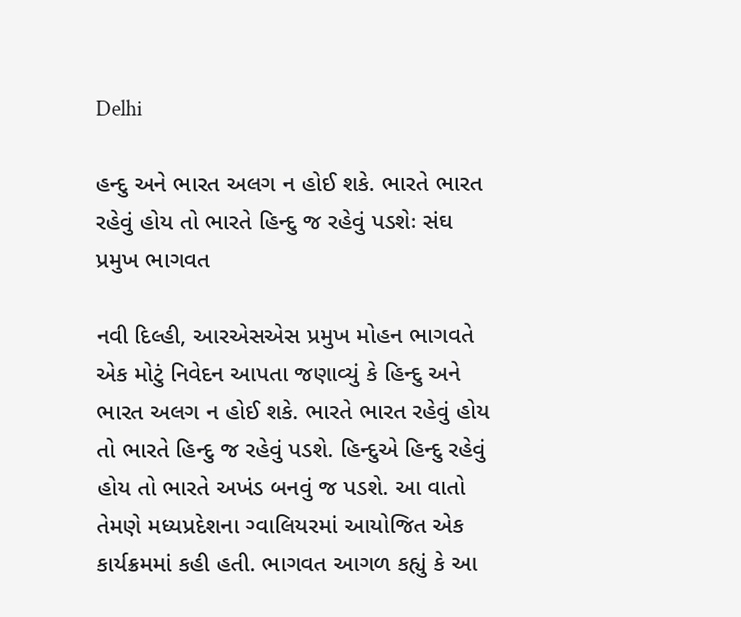Delhi

હન્દુ અને ભારત અલગ ન હોઈ શકે. ભારતે ભારત રહેવું હોય તો ભારતે હિન્દુ જ રહેવું પડશેઃ સંઘ પ્રમુખ ભાગવત

નવી દિલ્હી, આરએસએસ પ્રમુખ મોહન ભાગવતે એક મોટું નિવેદન આપતા જણાવ્યું કે હિન્દુ અને ભારત અલગ ન હોઈ શકે. ભારતે ભારત રહેવું હોય તો ભારતે હિન્દુ જ રહેવું પડશે. હિન્દુએ હિન્દુ રહેવું હોય તો ભારતે અખંડ બનવું જ પડશે. આ વાતો તેમણે મધ્યપ્રદેશના ગ્વાલિયરમાં આયોજિત એક કાર્યક્રમમાં કહી હતી. ભાગવત આગળ કહ્યું કે આ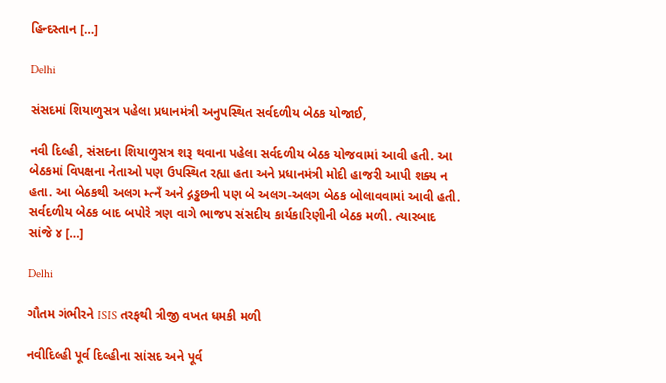હિન્દસ્તાન […]

Delhi

સંસદમાં શિયાળુસત્ર પહેલા પ્રધાનમંત્રી અનુપસ્થિત સર્વદળીય બેઠક યોજાઈ,

નવી દિલ્હી, સંસદના શિયાળુસત્ર શરૂ થવાના પહેલા સર્વદળીય બેઠક યોજવામાં આવી હતી. આ બેઠકમાં વિપક્ષના નેતાઓ પણ ઉપસ્થિત રહ્યા હતા અને પ્રધાનમંત્રી મોદી હાજરી આપી શક્ય ન હતા. આ બેઠકથી અલગ મ્ત્નઁ અને દ્ગડ્ઢછની પણ બે અલગ-અલગ બેઠક બોલાવવામાં આવી હતી. સર્વદળીય બેઠક બાદ બપોરે ત્રણ વાગે ભાજપ સંસદીય કાર્યકારિણીની બેઠક મળી. ત્યારબાદ સાંજે ૪ […]

Delhi

ગૌતમ ગંભીરને ISIS તરફથી ત્રીજી વખત ધમકી મળી

નવીદિલ્હી પૂર્વ દિલ્હીના સાંસદ અને પૂર્વ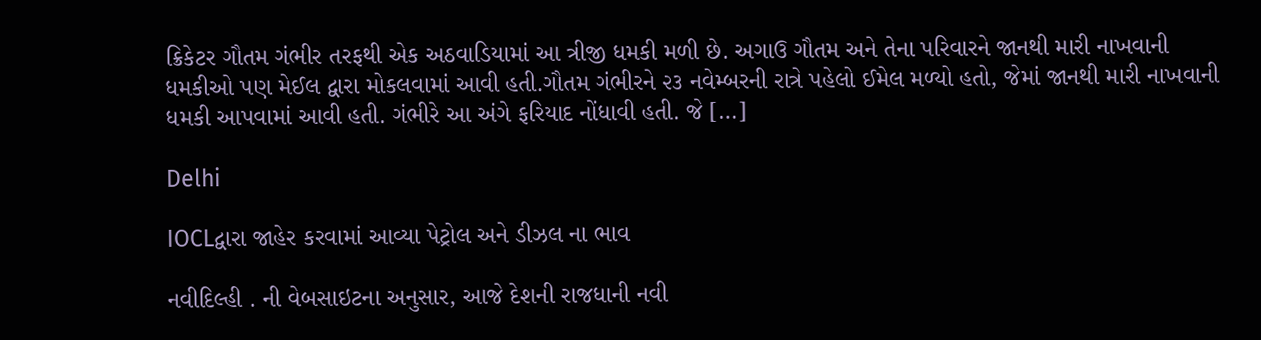ક્રિકેટર ગૌતમ ગંભીર તરફથી એક અઠવાડિયામાં આ ત્રીજી ધમકી મળી છે. અગાઉ ગૌતમ અને તેના પરિવારને જાનથી મારી નાખવાની ધમકીઓ પણ મેઈલ દ્વારા મોકલવામાં આવી હતી.ગૌતમ ગંભીરને ૨૩ નવેમ્બરની રાત્રે પહેલો ઈમેલ મળ્યો હતો, જેમાં જાનથી મારી નાખવાની ધમકી આપવામાં આવી હતી. ગંભીરે આ અંગે ફરિયાદ નોંધાવી હતી. જે […]

Delhi

IOCLદ્વારા જાહેર કરવામાં આવ્યા પેટ્રોલ અને ડીઝલ ના ભાવ

નવીદિલ્હી . ની વેબસાઇટના અનુસાર, આજે દેશની રાજધાની નવી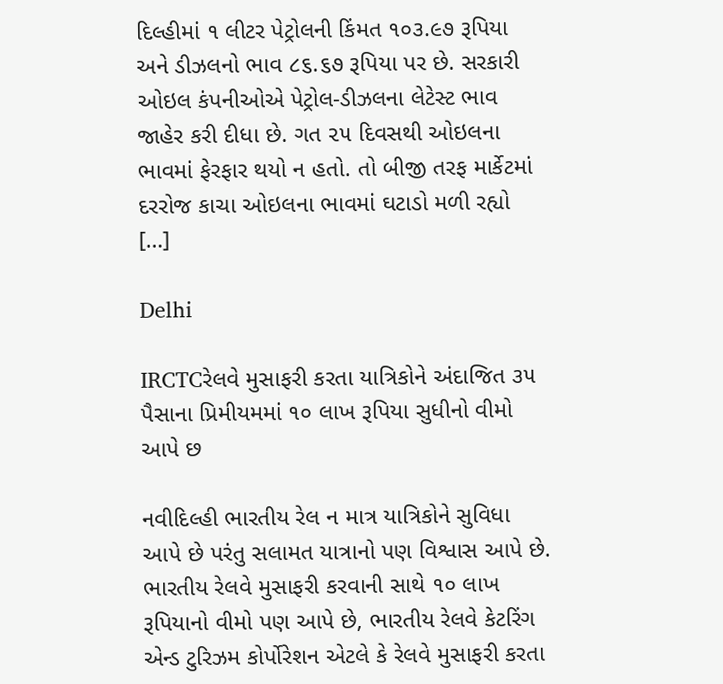દિલ્હીમાં ૧ લીટર પેટ્રોલની કિંમત ૧૦૩.૯૭ રૂપિયા અને ડીઝલનો ભાવ ૮૬.૬૭ રૂપિયા પર છે. સરકારી ઓઇલ કંપનીઓએ પેટ્રોલ-ડીઝલના લેટેસ્ટ ભાવ જાહેર કરી દીધા છે. ગત ૨૫ દિવસથી ઓઇલના ભાવમાં ફેરફાર થયો ન હતો. તો બીજી તરફ માર્કેટમાં દરરોજ કાચા ઓઇલના ભાવમાં ઘટાડો મળી રહ્યો […]

Delhi

IRCTCરેલવે મુસાફરી કરતા યાત્રિકોને અંદાજિત ૩૫ પૈસાના પ્રિમીયમમાં ૧૦ લાખ રૂપિયા સુધીનો વીમો આપે છ

નવીદિલ્હી ભારતીય રેલ ન માત્ર યાત્રિકોને સુવિધા આપે છે પરંતુ સલામત યાત્રાનો પણ વિશ્વાસ આપે છે. ભારતીય રેલવે મુસાફરી કરવાની સાથે ૧૦ લાખ રૂપિયાનો વીમો પણ આપે છે, ભારતીય રેલવે કેટરિંગ એન્ડ ટુરિઝમ કોર્પોરેશન એટલે કે રેલવે મુસાફરી કરતા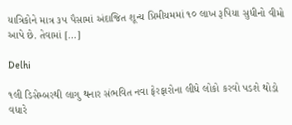યાત્રિકોને માત્ર ૩૫ પૈસામાં અંદાજિત શૂન્ય પ્રિમીયમમાં ૧૦ લાખ રૂપિયા સુધીનો વીમો આપે છે. તેવામાં […]

Delhi

૧લી ડિસેમ્બરથી લાગુ થનાર સંભવિત નવા ફેરફારોના લીધે લોકો કરવો પડશે થોડો વધારે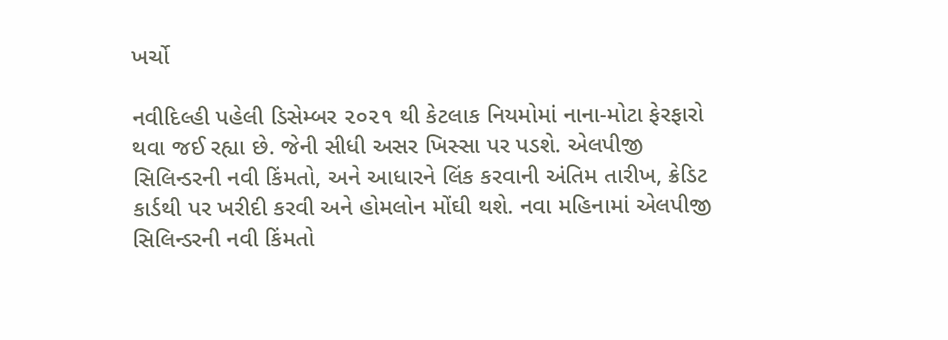ખર્ચો

નવીદિલ્હી પહેલી ડિસેમ્બર ૨૦૨૧ થી કેટલાક નિયમોમાં નાના-મોટા ફેરફારો થવા જઈ રહ્યા છે. જેની સીધી અસર ખિસ્સા પર પડશે. એલપીજી સિલિન્ડરની નવી કિંમતો, અને આધારને લિંક કરવાની અંતિમ તારીખ, ક્રેડિટ કાર્ડથી પર ખરીદી કરવી અને હોમલોન મોંઘી થશે. નવા મહિનામાં એલપીજી સિલિન્ડરની નવી કિંમતો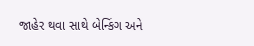જાહેર થવા સાથે બેન્કિંગ અને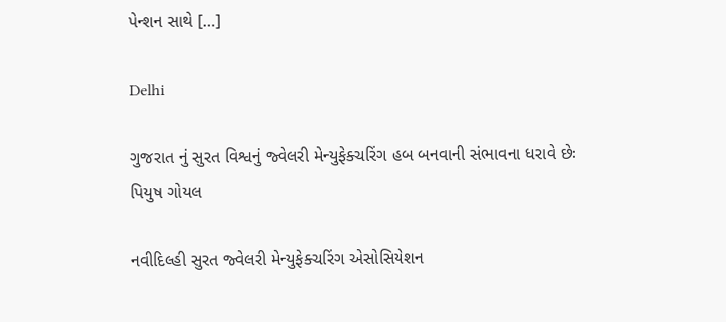પેન્શન સાથે […]

Delhi

ગુજરાત નું સુરત વિશ્વનું જ્વેલરી મેન્યુફેક્ચરિંગ હબ બનવાની સંભાવના ધરાવે છેઃ પિયુષ ગોયલ

નવીદિલ્હી સુરત જ્વેલરી મેન્યુફેક્ચરિંગ એસોસિયેશન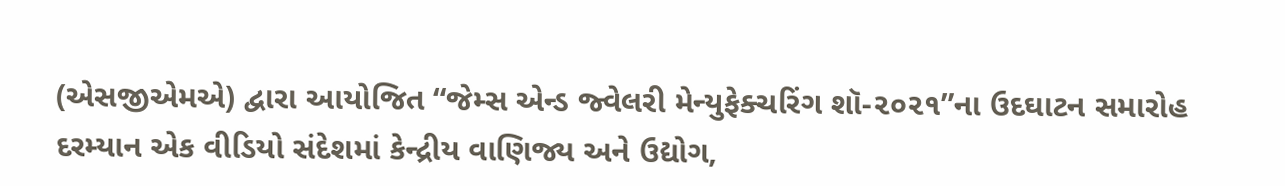(એસજીએમએ) દ્વારા આયોજિત “જેમ્સ એન્ડ જ્વેલરી મેન્યુફેક્ચરિંગ શૉ-૨૦૨૧”ના ઉદઘાટન સમારોહ દરમ્યાન એક વીડિયો સંદેશમાં કેન્દ્રીય વાણિજ્ય અને ઉદ્યોગ,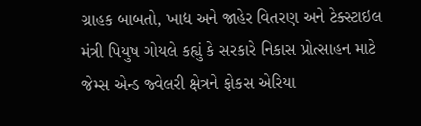ગ્રાહક બાબતો, ખાદ્ય અને જાહેર વિતરણ અને ટેક્સ્ટાઇલ મંત્રી પિયુષ ગોયલે કહ્યું કે સરકારે નિકાસ પ્રોત્સાહન માટે જેમ્સ એન્ડ જ્વેલરી ક્ષેત્રને ફોકસ એરિયા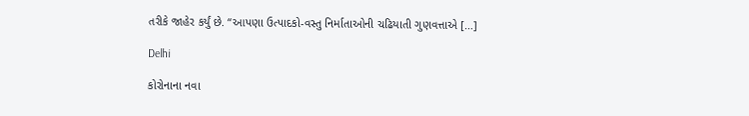તરીકે જાહેર કર્યું છે. “આપણા ઉત્પાદકો-વસ્તુ નિર્માતાઓની ચઢિયાતી ગુણવત્તાએ […]

Delhi

કોરોનાના નવા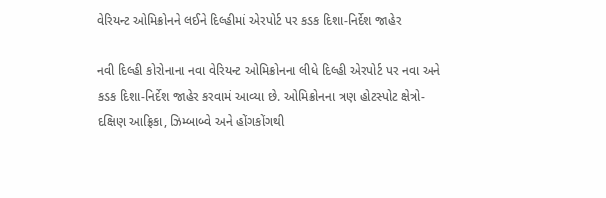વેરિયન્ટ ઓમિક્રોનને લઈને દિલ્હીમાં એરપોર્ટ પર કડક દિશા-નિર્દેશ જાહેર

નવી દિલ્હી કોરોનાના નવા વેરિયન્ટ ઓમિક્રોનના લીધે દિલ્હી એરપોર્ટ પર નવા અને કડક દિશા-નિર્દેશ જાહેર કરવામં આવ્યા છે. ઓમિક્રોનના ત્રણ હોટસ્પોટ ક્ષેત્રો- દક્ષિણ આફ્રિકા, ઝિમ્બાબ્વે અને હોંગકોંગથી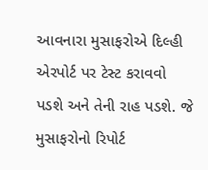આવનારા મુસાફરોએ દિલ્હી એરપોર્ટ પર ટેસ્ટ કરાવવો પડશે અને તેની રાહ પડશે. જે મુસાફરોનો રિપોર્ટ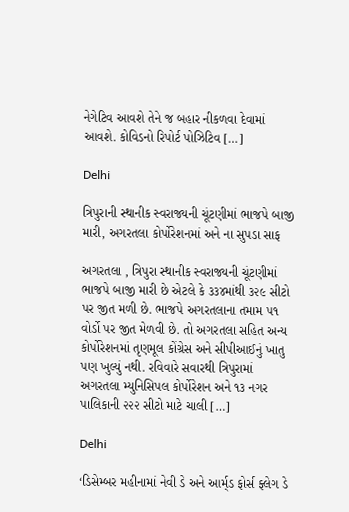નેગેટિવ આવશે તેને જ બહાર નીકળવા દેવામાં આવશે. કોવિડનો રિપોર્ટ પોઝિટિવ […]

Delhi

ત્રિપુરાની સ્થાનીક સ્વરાજ્યની ચૂંટણીમાં ભાજપે બાજી મારી, અગરતલા કોર્પોરેશનમાં અને ના સુપડા સાફ

અગરતલા , ત્રિપુરા સ્થાનીક સ્વરાજ્યની ચૂંટણીમાં ભાજપે બાજી મારી છે એટલે કે ૩૩૪માંથી ૩૨૯ સીટો પર જીત મળી છે. ભાજપે અગરતલાના તમામ ૫૧ વોર્ડો પર જીત મેળવી છે. તો અગરતલા સહિત અન્ય કોર્પોરેશનમાં તૃણમૂલ કોંગ્રેસ અને સીપીઆઈનું ખાતુ પણ ખુલ્યું નથી. રવિવારે સવારથી ત્રિપુરામાં અગરતલા મ્યુનિસિપલ કોર્પોરેશન અને ૧૩ નગર પાલિકાની ૨૨૨ સીટો માટે ચાલી […]

Delhi

‘ડિસેમ્બર મહીનામાં નેવી ડે અને આર્મ્‌ડ ફોર્સ ફ્લેગ ડે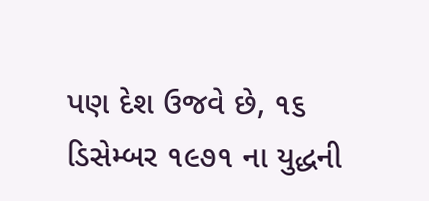પણ દેશ ઉજવે છે, ૧૬ ડિસેમ્બર ૧૯૭૧ ના યુદ્ધની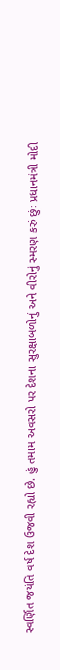સ્વર્ણિત જયંતિ વર્ષ દેશ ઉજવી રહ્યો છે. હું તમામ અવસરો પર દેશના સુરક્ષાબળોનું અને વીરોનું સ્મરણ કરું છુંઃ પ્રધાનમંત્રી મોદી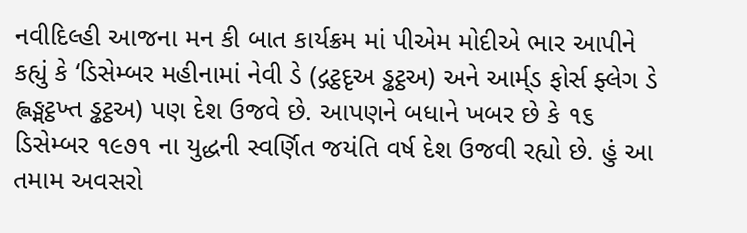નવીદિલ્હી આજના મન કી બાત કાર્યક્રમ માં પીએમ મોદીએ ભાર આપીને કહ્યું કે ‘ડિસેમ્બર મહીનામાં નેવી ડે (દ્ગટ્ઠદૃઅ ડ્ઢટ્ઠઅ) અને આર્મ્‌ડ ફોર્સ ફ્લેગ ડે હ્લઙ્મટ્ઠખ્ત ડ્ઢટ્ઠઅ) પણ દેશ ઉજવે છે. આપણને બધાને ખબર છે કે ૧૬ ડિસેમ્બર ૧૯૭૧ ના યુદ્ધની સ્વર્ણિત જયંતિ વર્ષ દેશ ઉજવી રહ્યો છે. હું આ તમામ અવસરો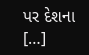પર દેશના […]